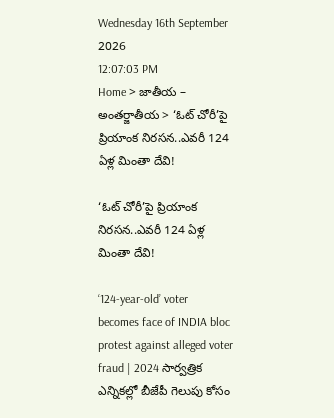Wednesday 16th September 2026
12:07:03 PM
Home > జాతీయ – అంతర్జాతీయ > ‘ఓట్ చోరీ’పై ప్రియాంక నిరసన..ఎవరీ 124 ఏళ్ల మింతా దేవి!

‘ఓట్ చోరీ’పై ప్రియాంక నిరసన..ఎవరీ 124 ఏళ్ల మింతా దేవి!

‘124-year-old’ voter becomes face of INDIA bloc protest against alleged voter fraud | 2024 సార్వత్రిక ఎన్నికల్లో బీజేపీ గెలుపు కోసం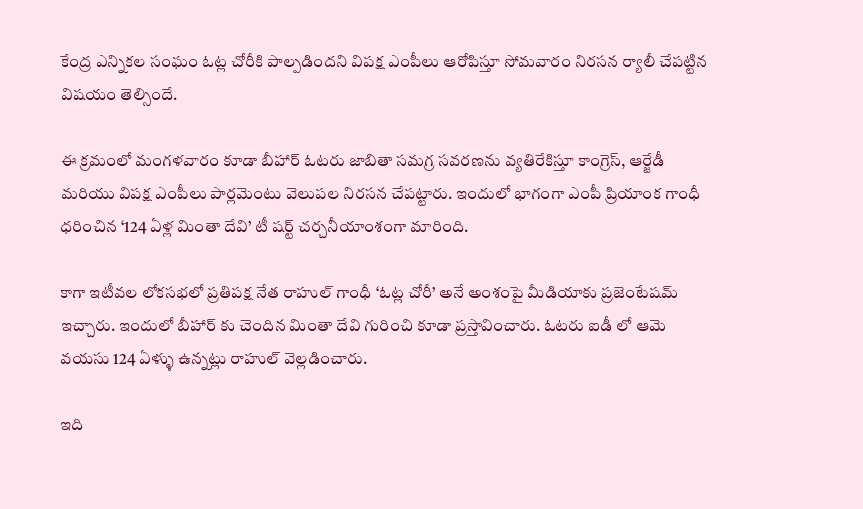కేంద్ర ఎన్నికల సంఘం ఓట్ల చోరీకి పాల్పడిందని విపక్ష ఎంపీలు ఆరోపిస్తూ సోమవారం నిరసన ర్యాలీ చేపట్టిన విషయం తెల్సిందే.

ఈ క్రమంలో మంగళవారం కూడా బీహార్ ఓటరు జాబితా సమగ్ర సవరణను వ్యతిరేకిస్తూ కాంగ్రెస్, ఆర్జేడీ మరియు విపక్ష ఎంపీలు పార్లమెంటు వెలుపల నిరసన చేపట్టారు. ఇందులో భాగంగా ఎంపీ ప్రియాంక గాంధీ ధరించిన ‘124 ఏళ్ల మింతా దేవి’ టీ షర్ట్ చర్చనీయాంశంగా మారింది.

కాగా ఇటీవల లోకసభలో ప్రతిపక్ష నేత రాహుల్ గాంధీ ‘ఓట్ల చోరీ’ అనే అంశంపై మీడియాకు ప్రజెంటేషమ్ ఇచ్చారు. ఇందులో బీహార్ కు చెందిన మింతా దేవి గురించి కూడా ప్రస్తావించారు. ఓటరు ఐడీ లో ఆమె వయసు 124 ఏళ్ళు ఉన్నట్లు రాహుల్ వెల్లడించారు.

ఇది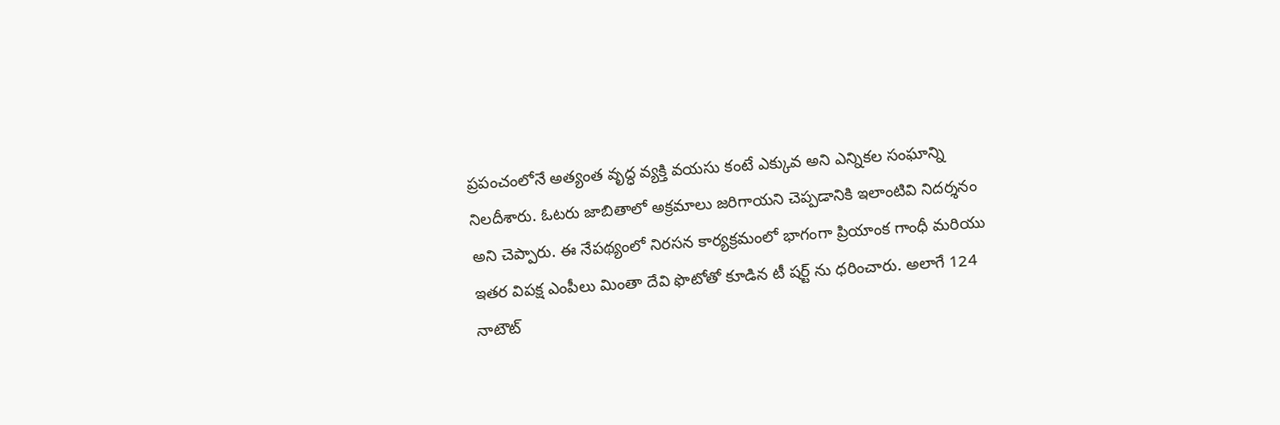ప్రపంచంలోనే అత్యంత వృద్ధ వ్యక్తి వయసు కంటే ఎక్కువ అని ఎన్నికల సంఘాన్ని నిలదీశారు. ఓటరు జాబితాలో అక్రమాలు జరిగాయని చెప్పడానికి ఇలాంటివి నిదర్శనం అని చెప్పారు. ఈ నేపథ్యంలో నిరసన కార్యక్రమంలో భాగంగా ప్రియాంక గాంధీ మరియు ఇతర విపక్ష ఎంపీలు మింతా దేవి ఫొటోతో కూడిన టీ షర్ట్ ను ధరించారు. అలాగే 124 నాటౌట్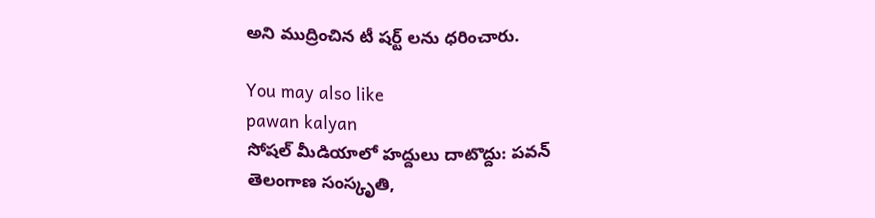అని ముద్రించిన టీ షర్ట్ లను ధరించారు.

You may also like
pawan kalyan
సోషల్ మీడియాలో హద్దులు దాటొద్దు: పవన్
తెలంగాణ సంస్కృతి,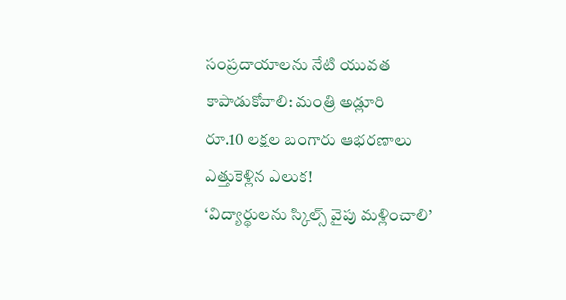సంప్రదాయాలను నేటి యువత కాపాడుకోవాలి: మంత్రి అడ్లూరి
రూ.10 లక్షల బంగారు ఆభరణాలు ఎత్తుకెళ్లిన ఎలుక!
‘విద్యార్థులను స్కిల్స్ వైపు మళ్లించాలి’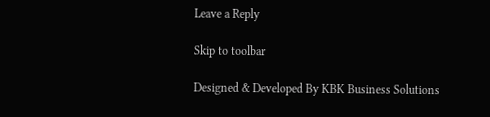Leave a Reply

Skip to toolbar

Designed & Developed By KBK Business Solutions